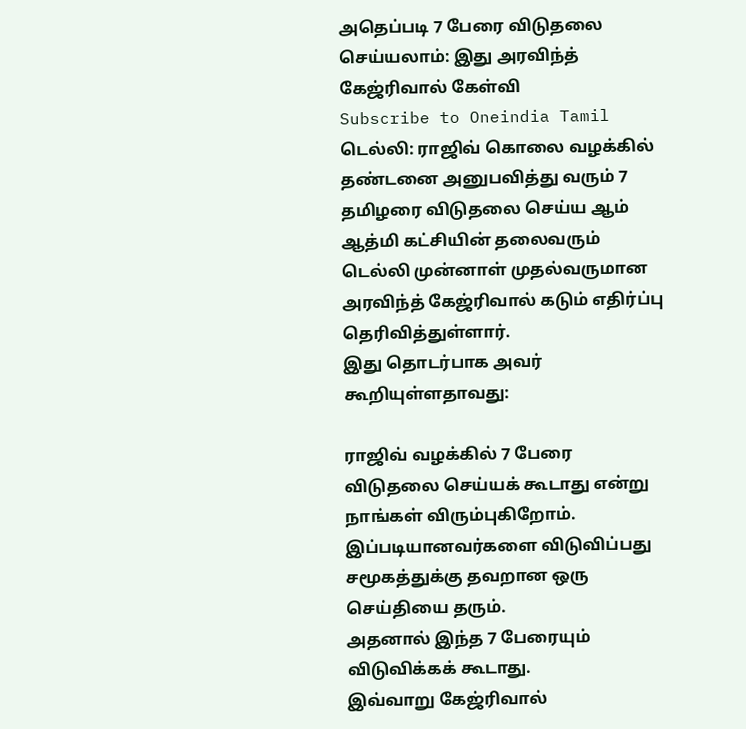அதெப்படி 7 பேரை விடுதலை செய்யலாம்: இது அரவிந்த் கேஜ்ரிவால் கேள்வி
Subscribe to Oneindia Tamil
டெல்லி: ராஜிவ் கொலை வழக்கில் தண்டனை அனுபவித்து வரும் 7 தமிழரை விடுதலை செய்ய ஆம் ஆத்மி கட்சியின் தலைவரும் டெல்லி முன்னாள் முதல்வருமான அரவிந்த் கேஜ்ரிவால் கடும் எதிர்ப்பு தெரிவித்துள்ளார்.
இது தொடர்பாக அவர் கூறியுள்ளதாவது:

ராஜிவ் வழக்கில் 7 பேரை விடுதலை செய்யக் கூடாது என்று நாங்கள் விரும்புகிறோம். இப்படியானவர்களை விடுவிப்பது சமூகத்துக்கு தவறான ஒரு செய்தியை தரும்.
அதனால் இந்த 7 பேரையும் விடுவிக்கக் கூடாது.
இவ்வாறு கேஜ்ரிவால்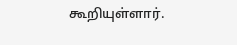கூறியுள்ளார்.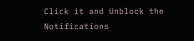Click it and Unblock the Notifications